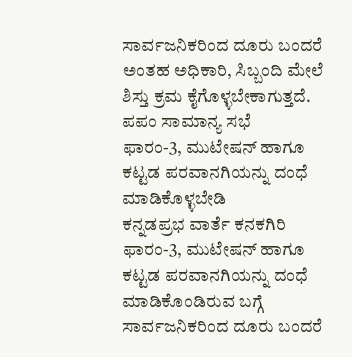ಸಾರ್ವಜನಿಕರಿಂದ ದೂರು ಬಂದರೆ ಅಂತಹ ಅಧಿಕಾರಿ, ಸಿಬ್ಬಂದಿ ಮೇಲೆ ಶಿಸ್ತು ಕ್ರಮ ಕೈಗೊಳ್ಳಬೇಕಾಗುತ್ತದೆ.
ಪಪಂ ಸಾಮಾನ್ಯ ಸಭೆ
ಫಾರಂ-3, ಮುಟೇಷನ್ ಹಾಗೂ ಕಟ್ಟಡ ಪರವಾನಗಿಯನ್ನು ದಂಧೆ ಮಾಡಿಕೊಳ್ಳಬೇಡಿ
ಕನ್ನಡಪ್ರಭ ವಾರ್ತೆ ಕನಕಗಿರಿ
ಫಾರಂ-3, ಮುಟೇಷನ್ ಹಾಗೂ ಕಟ್ಟಡ ಪರವಾನಗಿಯನ್ನು ದಂಧೆ ಮಾಡಿಕೊಂಡಿರುವ ಬಗ್ಗೆ ಸಾರ್ವಜನಿಕರಿಂದ ದೂರು ಬಂದರೆ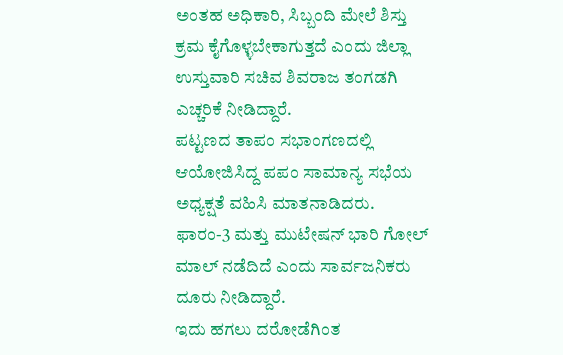ಅಂತಹ ಅಧಿಕಾರಿ, ಸಿಬ್ಬಂದಿ ಮೇಲೆ ಶಿಸ್ತು ಕ್ರಮ ಕೈಗೊಳ್ಳಬೇಕಾಗುತ್ತದೆ ಎಂದು ಜಿಲ್ಲಾ ಉಸ್ತುವಾರಿ ಸಚಿವ ಶಿವರಾಜ ತಂಗಡಗಿ ಎಚ್ಚರಿಕೆ ನೀಡಿದ್ದಾರೆ.
ಪಟ್ಟಣದ ತಾಪಂ ಸಭಾಂಗಣದಲ್ಲಿ ಆಯೋಜಿಸಿದ್ದ ಪಪಂ ಸಾಮಾನ್ಯ ಸಭೆಯ ಅಧ್ಯಕ್ಷತೆ ವಹಿಸಿ ಮಾತನಾಡಿದರು. ಫಾರಂ-3 ಮತ್ತು ಮುಟೇಷನ್ ಭಾರಿ ಗೋಲ್ ಮಾಲ್ ನಡೆದಿದೆ ಎಂದು ಸಾರ್ವಜನಿಕರು ದೂರು ನೀಡಿದ್ದಾರೆ.
ಇದು ಹಗಲು ದರೋಡೆಗಿಂತ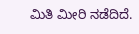ಮಿತಿ ಮೀರಿ ನಡೆದಿದೆ.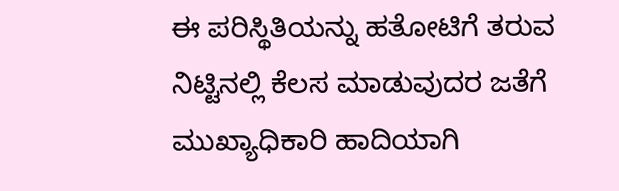ಈ ಪರಿಸ್ಥಿತಿಯನ್ನು ಹತೋಟಿಗೆ ತರುವ ನಿಟ್ಟಿನಲ್ಲಿ ಕೆಲಸ ಮಾಡುವುದರ ಜತೆಗೆ ಮುಖ್ಯಾಧಿಕಾರಿ ಹಾದಿಯಾಗಿ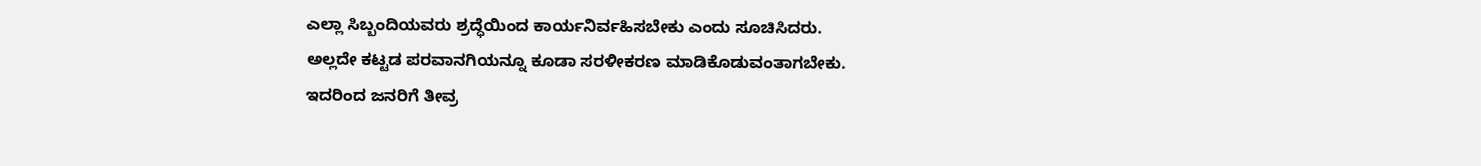ಎಲ್ಲಾ ಸಿಬ್ಬಂದಿಯವರು ಶ್ರದ್ಧೆಯಿಂದ ಕಾರ್ಯನಿರ್ವಹಿಸಬೇಕು ಎಂದು ಸೂಚಿಸಿದರು.
ಅಲ್ಲದೇ ಕಟ್ಟಡ ಪರವಾನಗಿಯನ್ನೂ ಕೂಡಾ ಸರಳೀಕರಣ ಮಾಡಿಕೊಡುವಂತಾಗಬೇಕು.
ಇದರಿಂದ ಜನರಿಗೆ ತೀವ್ರ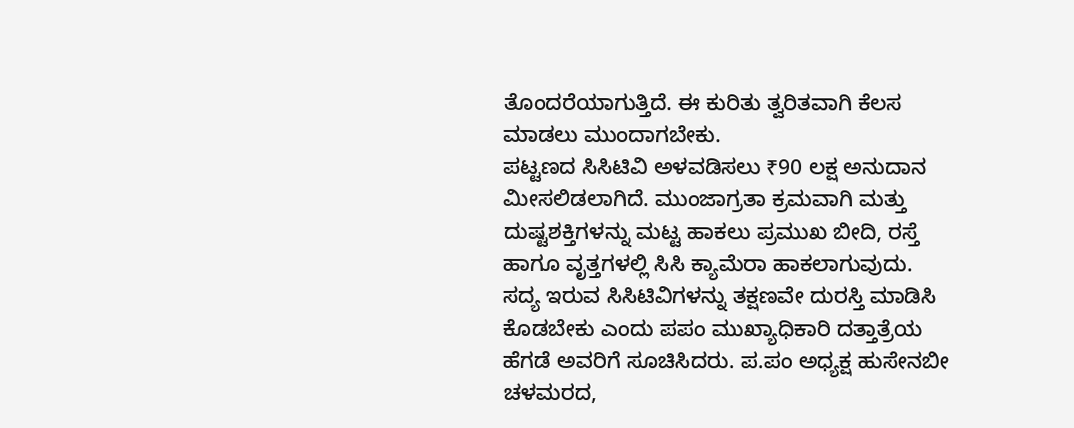ತೊಂದರೆಯಾಗುತ್ತಿದೆ. ಈ ಕುರಿತು ತ್ವರಿತವಾಗಿ ಕೆಲಸ ಮಾಡಲು ಮುಂದಾಗಬೇಕು.
ಪಟ್ಟಣದ ಸಿಸಿಟಿವಿ ಅಳವಡಿಸಲು ₹90 ಲಕ್ಷ ಅನುದಾನ ಮೀಸಲಿಡಲಾಗಿದೆ. ಮುಂಜಾಗ್ರತಾ ಕ್ರಮವಾಗಿ ಮತ್ತು ದುಷ್ಟಶಕ್ತಿಗಳನ್ನು ಮಟ್ಟ ಹಾಕಲು ಪ್ರಮುಖ ಬೀದಿ, ರಸ್ತೆ ಹಾಗೂ ವೃತ್ತಗಳಲ್ಲಿ ಸಿಸಿ ಕ್ಯಾಮೆರಾ ಹಾಕಲಾಗುವುದು.
ಸದ್ಯ ಇರುವ ಸಿಸಿಟಿವಿಗಳನ್ನು ತಕ್ಷಣವೇ ದುರಸ್ತಿ ಮಾಡಿಸಿ ಕೊಡಬೇಕು ಎಂದು ಪಪಂ ಮುಖ್ಯಾಧಿಕಾರಿ ದತ್ತಾತ್ರೆಯ ಹೆಗಡೆ ಅವರಿಗೆ ಸೂಚಿಸಿದರು. ಪ.ಪಂ ಅಧ್ಯಕ್ಷ ಹುಸೇನಬೀ ಚಳಮರದ,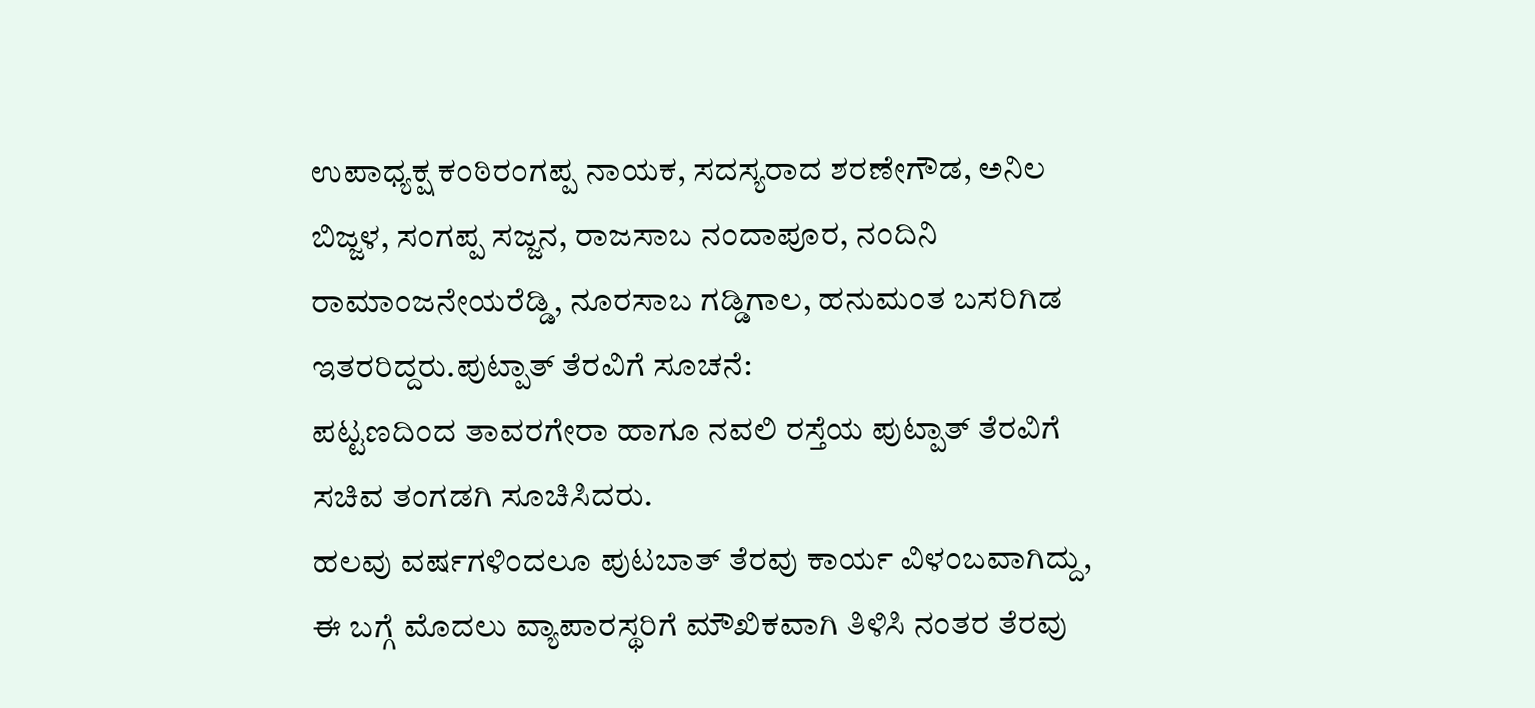ಉಪಾಧ್ಯಕ್ಷ ಕಂಠಿರಂಗಪ್ಪ ನಾಯಕ, ಸದಸ್ಯರಾದ ಶರಣೇಗೌಡ, ಅನಿಲ ಬಿಜ್ಜಳ, ಸಂಗಪ್ಪ ಸಜ್ಜನ, ರಾಜಸಾಬ ನಂದಾಪೂರ, ನಂದಿನಿ ರಾಮಾಂಜನೇಯರೆಡ್ಡಿ, ನೂರಸಾಬ ಗಡ್ಡಿಗಾಲ, ಹನುಮಂತ ಬಸರಿಗಿಡ ಇತರರಿದ್ದರು.ಪುಟ್ಪಾತ್ ತೆರವಿಗೆ ಸೂಚನೆ:
ಪಟ್ಟಣದಿಂದ ತಾವರಗೇರಾ ಹಾಗೂ ನವಲಿ ರಸ್ತೆಯ ಪುಟ್ಪಾತ್ ತೆರವಿಗೆ ಸಚಿವ ತಂಗಡಗಿ ಸೂಚಿಸಿದರು.
ಹಲವು ವರ್ಷಗಳಿಂದಲೂ ಪುಟಬಾತ್ ತೆರವು ಕಾರ್ಯ ವಿಳಂಬವಾಗಿದ್ದು, ಈ ಬಗ್ಗೆ ಮೊದಲು ವ್ಯಾಪಾರಸ್ಥರಿಗೆ ಮೌಖಿಕವಾಗಿ ತಿಳಿಸಿ ನಂತರ ತೆರವು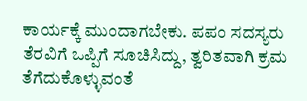ಕಾರ್ಯಕ್ಕೆ ಮುಂದಾಗಬೇಕು. ಪಪಂ ಸದಸ್ಯರು ತೆರವಿಗೆ ಒಪ್ಪಿಗೆ ಸೂಚಿಸಿದ್ದು, ತ್ವರಿತವಾಗಿ ಕ್ರಮ ತೆಗೆದುಕೊಳ್ಳುವಂತೆ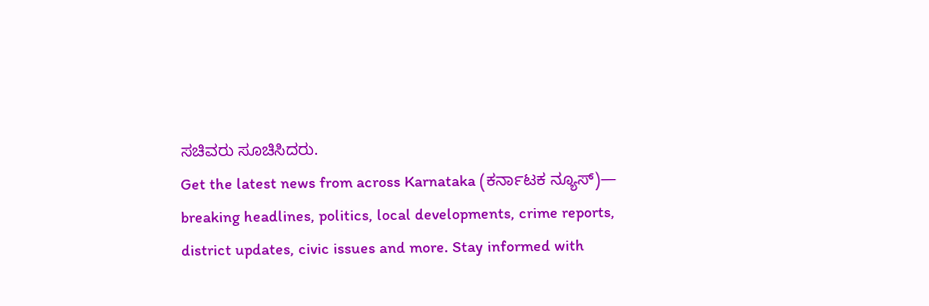ಸಚಿವರು ಸೂಚಿಸಿದರು.
Get the latest news from across Karnataka (ಕರ್ನಾಟಕ ನ್ಯೂಸ್)— breaking headlines, politics, local developments, crime reports, district updates, civic issues and more. Stay informed with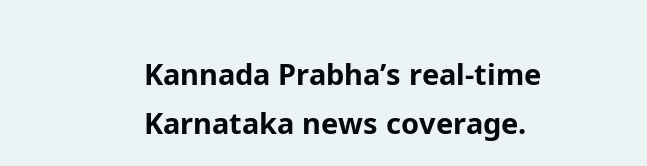Kannada Prabha’s real‑time Karnataka news coverage.